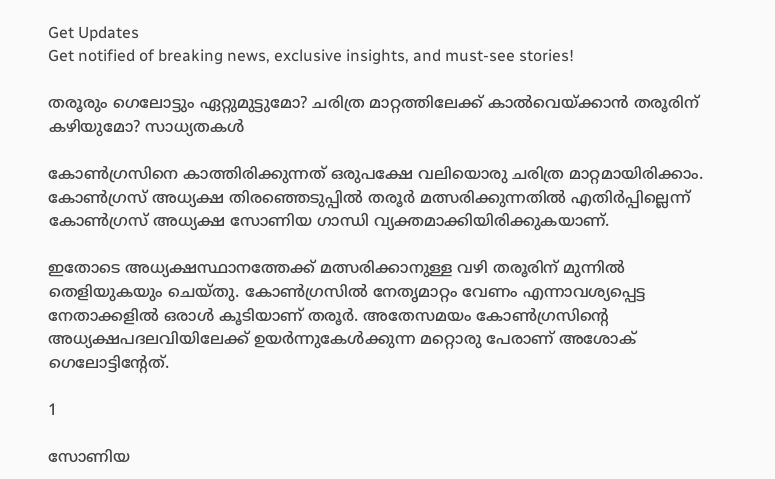Get Updates
Get notified of breaking news, exclusive insights, and must-see stories!

തരൂരും ഗെലോട്ടും ഏറ്റുമുട്ടുമോ? ചരിത്ര മാറ്റത്തിലേക്ക് കാല്‍വെയ്ക്കാന്‍ തരൂരിന് കഴിയുമോ? സാധ്യതകള്‍

കോണ്‍ഗ്രസിനെ കാത്തിരിക്കുന്നത് ഒരുപക്ഷേ വലിയൊരു ചരിത്ര മാറ്റമായിരിക്കാം. കോണ്‍ഗ്രസ് അധ്യക്ഷ തിരഞ്ഞെടുപ്പില്‍ തരൂര്‍ മത്സരിക്കുന്നതില്‍ എതിര്‍പ്പില്ലെന്ന് കോണ്‍ഗ്രസ് അധ്യക്ഷ സോണിയ ഗാന്ധി വ്യക്തമാക്കിയിരിക്കുകയാണ്.

ഇതോടെ അധ്യക്ഷസ്ഥാനത്തേക്ക് മത്സരിക്കാനുള്ള വഴി തരൂരിന് മുന്നില്‍ തെളിയുകയും ചെയ്തു. കോണ്‍ഗ്രസില്‍ നേതൃമാറ്റം വേണം എന്നാവശ്യപ്പെട്ട നേതാക്കളില്‍ ഒരാള്‍ കൂടിയാണ് തരൂര്‍. അതേസമയം കോണ്‍ഗ്രസിന്റെ അധ്യക്ഷപദലവിയിലേക്ക് ഉയര്‍ന്നുകേള്‍ക്കുന്ന മറ്റൊരു പേരാണ് അശോക് ഗെലോട്ടിന്റേത്.

1

സോണിയ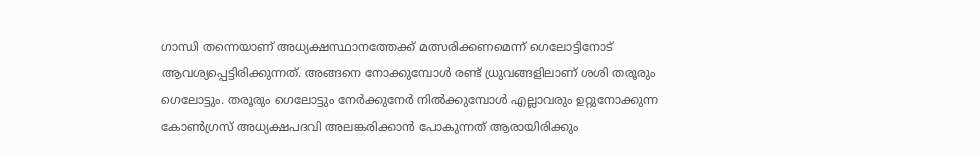ഗാന്ധി തന്നെയാണ് അധ്യക്ഷസ്ഥാനത്തേക്ക് മത്സരിക്കണമെന്ന് ഗെലോട്ടിനോട് ആവശ്യപ്പെട്ടിരിക്കുന്നത്. അങ്ങനെ നോക്കുമ്പോള്‍ രണ്ട് ധ്രുവങ്ങളിലാണ് ശശി തരൂരും ഗെലോട്ടും. തരൂരും ഗെലോട്ടും നേര്‍ക്കുനേര്‍ നില്‍ക്കുമ്പോള്‍ എല്ലാവരും ഉറ്റുനോക്കുന്ന കോണ്‍ഗ്രസ് അധ്യക്ഷപദവി അലങ്കരിക്കാന്‍ പോകുന്നത് ആരായിരിക്കും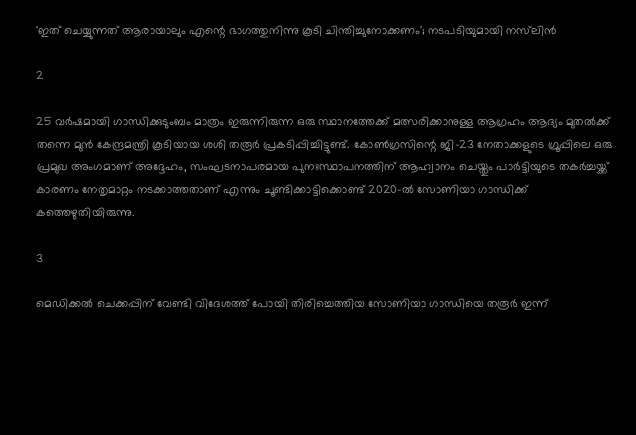'ഇത് ചെയ്യുന്നത് ആരായാലും എന്റെ ഭാഗത്തുനിന്നു കൂടി ചിന്തിച്ചുനോക്കണം'; നടപടിയുമായി നസ്‌ലിന്‍

2

25 വർഷമായി ഗാന്ധിക്കുടുംബം മാത്രം ഇരുന്നിരുന്ന ഒരു സ്ഥാനത്തേക്ക് മത്സരിക്കാനുള്ള ആഗ്രഹം ആദ്യം മുതൽക്ക് തന്നെ മുൻ കേന്ദ്രമന്ത്രി കൂടിയായ ശശി തരൂർ‌ പ്രകടിപ്പിച്ചിട്ടുണ്ട്. കോൺഗ്രസിന്റെ ജി-23 നേതാക്കളുടെ ഗ്രൂപ്പിലെ ഒരു പ്രമുഖ അംഗമാണ് അദ്ദേഹം, സംഘടനാപരമായ പുനഃസ്ഥാപനത്തിന് ആഹ്വാനം ചെയ്തും പാർട്ടിയുടെ തകർച്ചയ്ക്ക് കാരണം നേതൃമാറ്റം നടക്കാത്തതാണ് എന്നും ചൂണ്ടിക്കാട്ടിക്കൊണ്ട് 2020-ൽ സോണിയാ ഗാന്ധിക്ക് കത്തെഴുതിയിരുന്നു.

3

മെഡിക്കൽ ചെക്കപ്പിന് വേണ്ടി വിദേശത്ത് പോയി തിരിച്ചെത്തിയ സോണിയാ ഗാന്ധിയെ തരൂർ ഇന്ന്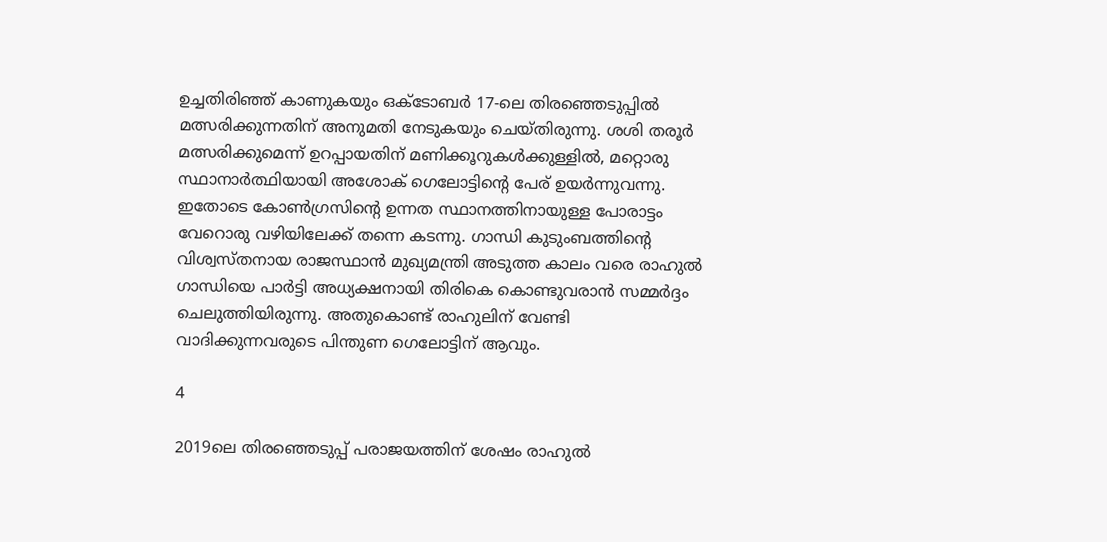ഉച്ചതിരിഞ്ഞ് കാണുകയും ഒക്ടോബർ 17-ലെ തിരഞ്ഞെടുപ്പിൽ മത്സരിക്കുന്നതിന് അനുമതി നേടുകയും ചെയ്തിരുന്നു. ശശി തരൂർ‌ മത്സരിക്കുമെന്ന് ഉറപ്പായതിന് മണിക്കൂറുകൾക്കുള്ളിൽ, മറ്റൊരു സ്ഥാനാർത്ഥിയായി അശോക് ഗെലോട്ടിന്റെ പേര് ഉയർന്നുവന്നു. ഇതോടെ കോൺഗ്രസിന്റെ ഉന്നത സ്ഥാനത്തിനായുള്ള പോരാട്ടം വേറൊരു വഴിയിലേക്ക് തന്നെ കടന്നു. ഗാന്ധി കുടുംബത്തിന്റെ വിശ്വസ്തനായ രാജസ്ഥാൻ മുഖ്യമന്ത്രി അടുത്ത കാലം വരെ രാഹുൽ ഗാന്ധിയെ പാർട്ടി അധ്യക്ഷനായി തിരികെ കൊണ്ടുവരാൻ സമ്മർദ്ദം ചെലുത്തിയിരുന്നു. അതുകൊണ്ട് രാഹുലിന് വേണ്ടി വാദിക്കുന്നവരുടെ പിന്തുണ ഗെലോട്ടിന് ആവും.

4

2019ലെ തിരഞ്ഞെടുപ്പ് പരാജയത്തിന് ശേഷം രാഹുൽ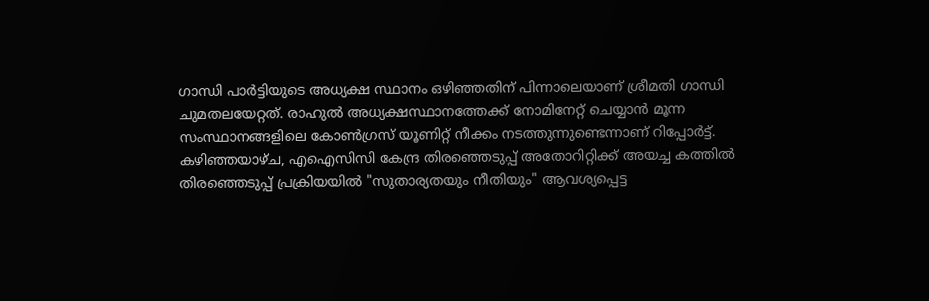ഗാന്ധി പാർട്ടിയുടെ അധ്യക്ഷ സ്ഥാനം ഒഴിഞ്ഞതിന് പിന്നാലെയാണ് ശ്രീമതി ഗാന്ധി ചുമതലയേറ്റത്. രാഹുൽ അധ്യക്ഷസ്ഥാനത്തേക്ക് നോമിനേറ്റ് ചെയ്യാൻ മൂന്ന സംസ്ഥാനങ്ങളിലെ കോൺഗ്രസ് യൂണിറ്റ് നീക്കം നടത്തുന്നുണ്ടെന്നാണ് റിപ്പോർട്ട്. കഴിഞ്ഞയാഴ്ച, എഐസിസി കേന്ദ്ര തിരഞ്ഞെടുപ്പ് അതോറിറ്റിക്ക് അയച്ച കത്തിൽ തിരഞ്ഞെടുപ്പ് പ്രക്രിയയിൽ "സുതാര്യതയും നീതിയും" ആവശ്യപ്പെട്ട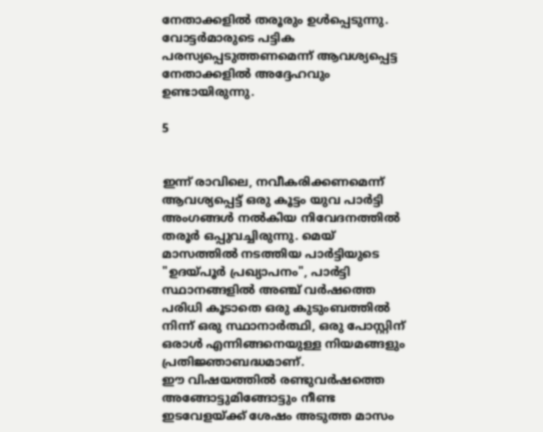നേതാക്കളിൽ തരൂരും ഉൾപ്പെടുന്നു. വോട്ടർമാരുടെ പട്ടിക പരസ്യപ്പെടുത്തണമെന്ന് ആവശ്യപ്പെട്ട നേതാക്കളിൽ അദ്ദേഹവും ഉണ്ടായിരുന്നു.

5


ഇന്ന് രാവിലെ, നവീകരിക്കണമെന്ന് ആവശ്യപ്പെട്ട് ഒരു കൂട്ടം യുവ പാർട്ടി അംഗങ്ങൾ നൽകിയ നിവേദനത്തിൽ തരൂർ ഒപ്പുവച്ചിരുന്നു. മെയ് മാസത്തിൽ നടത്തിയ പാർട്ടിയുടെ "ഉദയ്പൂർ പ്രഖ്യാപനം", പാർട്ടി സ്ഥാനങ്ങളിൽ അഞ്ച് വർഷത്തെ പരിധി കൂടാതെ ഒരു കുടുംബത്തിൽ നിന്ന് ഒരു സ്ഥാനാർത്ഥി, ഒരു പോസ്റ്റിന് ഒരാൾ എന്നിങ്ങനെയുള്ള നിയമങ്ങളും പ്രതിജ്ഞാബദ്ധമാണ്.
ഈ വിഷയത്തിൽ രണ്ടുവർഷത്തെ അങ്ങോട്ടുമിങ്ങോട്ടും നീണ്ട ഇടവേളയ്ക്ക് ശേഷം അടുത്ത മാസം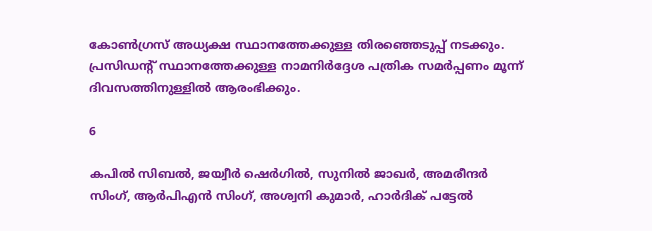കോൺഗ്രസ് അധ്യക്ഷ സ്ഥാനത്തേക്കുള്ള തിരഞ്ഞെടുപ്പ് നടക്കും. പ്രസിഡന്റ് സ്ഥാനത്തേക്കുള്ള നാമനിർദ്ദേശ പത്രിക സമർപ്പണം മൂന്ന് ദിവസത്തിനുള്ളിൽ ആരംഭിക്കും.

6

കപിൽ സിബൽ, ജയ്വീർ ഷെർഗിൽ, സുനിൽ ജാഖർ, അമരീന്ദർ സിംഗ്, ആർപിഎൻ സിംഗ്, അശ്വനി കുമാർ, ഹാർദിക് പട്ടേൽ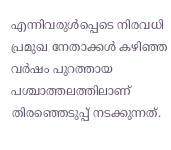എന്നിവരുൾപ്പെടെ നിരവധി പ്രമുഖ നേതാക്കൾ കഴിഞ്ഞ വർഷം പുറത്തായ പശ്ചാത്തലത്തിലാണ് തിരഞ്ഞെടുപ്പ് നടക്കുന്നത്.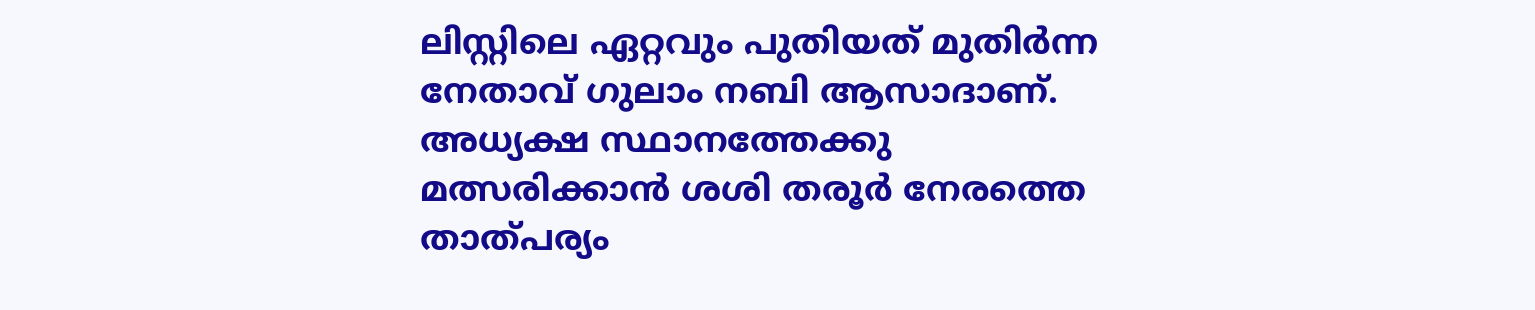ലിസ്റ്റിലെ ഏറ്റവും പുതിയത് മുതിർന്ന നേതാവ് ഗുലാം നബി ആസാദാണ്. അധ്യക്ഷ സ്ഥാനത്തേക്കു മത്സരിക്കാൻ ശശി തരൂർ നേരത്തെ താത്പര്യം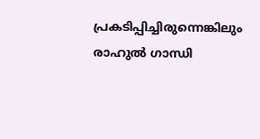പ്രകടിപ്പിച്ചിരുന്നെങ്കിലും രാഹുൽ ഗാന്ധി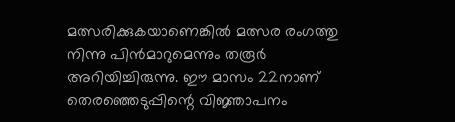മത്സരിക്കുകയാണെങ്കിൽ മത്സര രംഗത്തു നിന്നു പിൻമാറുമെന്നും തരൂർ അറിയിച്ചിരുന്നു. ഈ മാസം 22നാണ് തെരഞ്ഞെടുപ്പിന്റെ വിജ്ഞാപനം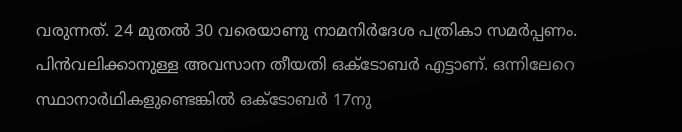വരുന്നത്. 24 മുതൽ 30 വരെയാണു നാമനിർദേശ പത്രികാ സമർപ്പണം. പിൻവലിക്കാനുള്ള അവസാന തീയതി ഒക്ടോബർ എട്ടാണ്. ഒന്നിലേറെ സ്ഥാനാർഥികളുണ്ടെങ്കിൽ ഒക്ടോബർ 17നു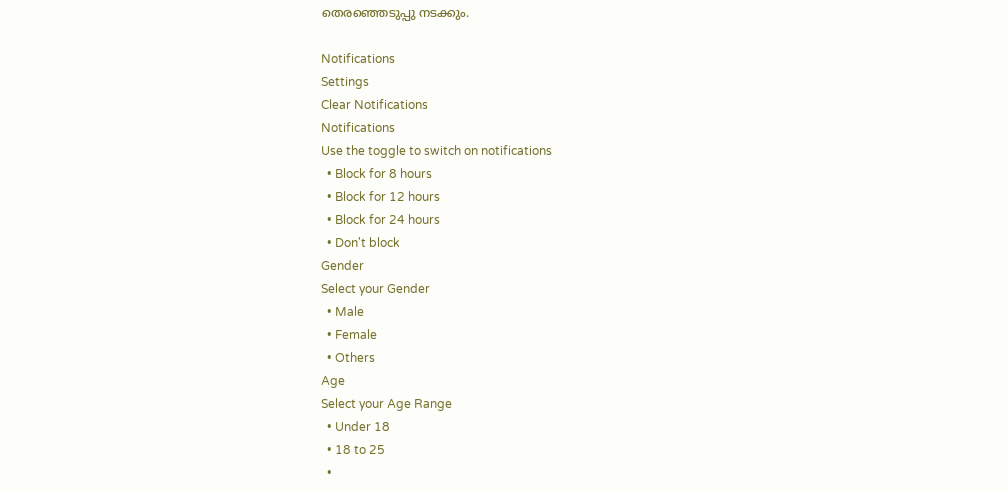തെരഞ്ഞെടുപ്പു നടക്കും.

Notifications
Settings
Clear Notifications
Notifications
Use the toggle to switch on notifications
  • Block for 8 hours
  • Block for 12 hours
  • Block for 24 hours
  • Don't block
Gender
Select your Gender
  • Male
  • Female
  • Others
Age
Select your Age Range
  • Under 18
  • 18 to 25
  •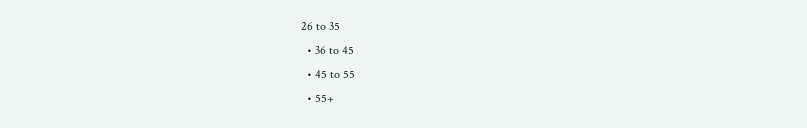26 to 35
  • 36 to 45
  • 45 to 55
  • 55+